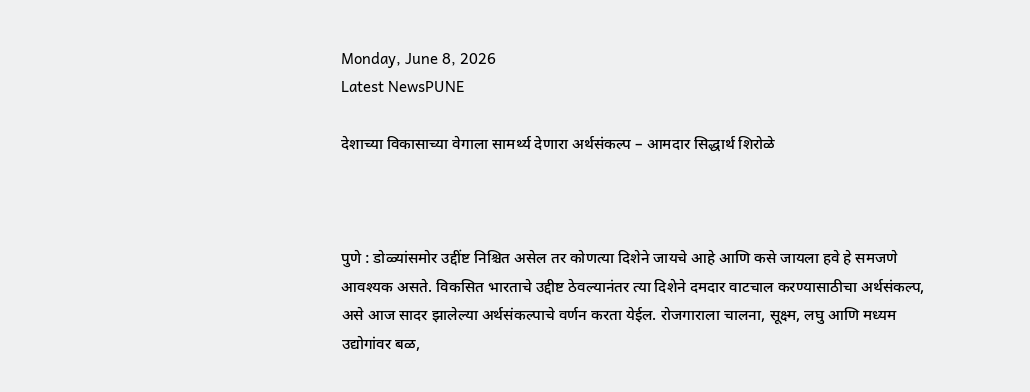Monday, June 8, 2026
Latest NewsPUNE

देशाच्या विकासाच्या वेगाला सामर्थ्य देणारा अर्थसंकल्प – आमदार सिद्धार्थ शिरोळे



पुणे : डोळ्यांसमोर उद्दींष्ट निश्चित असेल तर कोणत्या दिशेने जायचे आहे आणि कसे जायला हवे हे समजणे आवश्यक असते. विकसित भारताचे उद्दीष्ट ठेवल्यानंतर त्या दिशेने दमदार वाटचाल करण्यासाठीचा अर्थसंकल्प, असे आज सादर झालेल्या अर्थसंकल्पाचे वर्णन करता येईल. रोजगाराला चालना, सूक्ष्म, लघु आणि मध्यम उद्योगांवर बळ,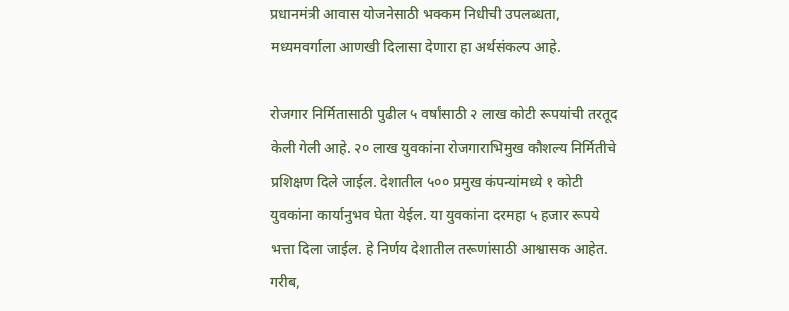प्रधानमंत्री आवास योजनेसाठी भक्कम निधीची उपलब्धता, मध्यमवर्गाला आणखी दिलासा देणारा हा अर्थसंकल्प आहे.

रोजगार निर्मितासाठी पुढील ५ वर्षांसाठी २ लाख कोटी रूपयांची तरतूद केली गेली आहे. २० लाख युवकांना रोजगाराभिमुख कौशल्य निर्मितीचे प्रशिक्षण दिले जाईल. देशातील ५०० प्रमुख कंपन्यांमध्ये १ कोटी युवकांना कार्यानुभव घेता येईल. या युवकांना दरमहा ५ हजार रूपये भत्ता दिला जाईल. हे निर्णय देशातील तरूणांसाठी आश्वासक आहेत. गरीब,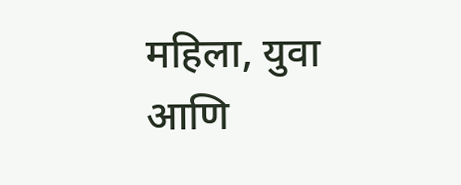महिला, युवा आणि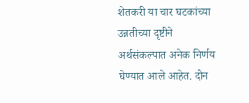शेतकरी या चार घटकांच्या उन्नतीच्या दृष्टीने अर्थसंकल्पात अनेक निर्णय घेण्यात आले आहेत. दोन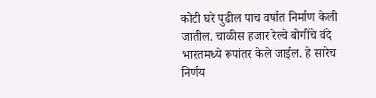कोटी घरे पुढील पाच वर्षात निर्माण केली जातील. चाळीस हजार रेल्वे बोगींचे वंदे भारतमध्ये रूपांतर केले जाईल. हे सारेच निर्णय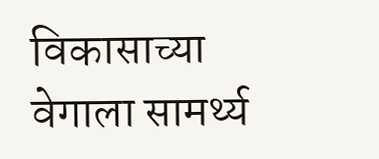विकासाच्या वेगाला सामर्थ्य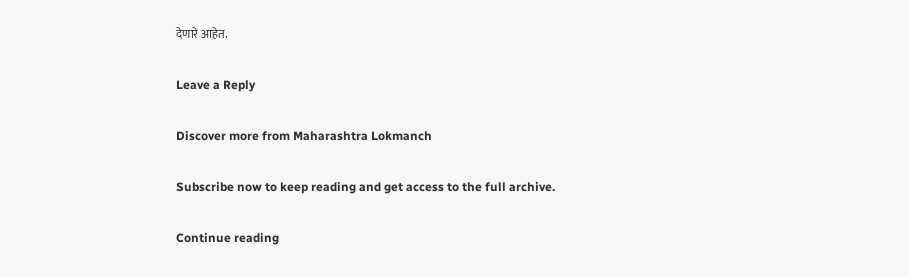देणारे आहेत.

Leave a Reply

Discover more from Maharashtra Lokmanch

Subscribe now to keep reading and get access to the full archive.

Continue reading